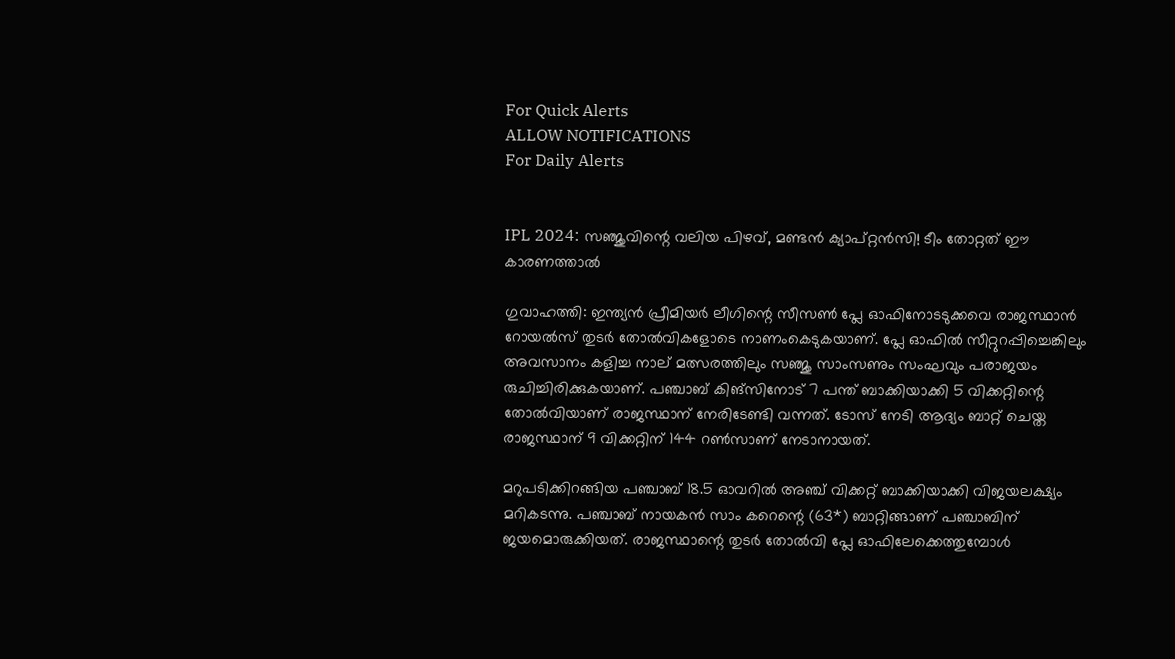For Quick Alerts
ALLOW NOTIFICATIONS
For Daily Alerts


IPL 2024: സഞ്ജുവിന്റെ വലിയ പിഴവ്, മണ്ടന്‍ ക്യാപ്റ്റന്‍സി! ടീം തോറ്റത് ഈ കാരണത്താല്‍

ഗുവാഹത്തി: ഇന്ത്യന്‍ പ്രീമിയര്‍ ലീഗിന്റെ സീസണ്‍ പ്ലേ ഓഫിനോടടുക്കവെ രാജസ്ഥാന്‍ റോയല്‍സ് തുടര്‍ തോല്‍വികളോടെ നാണംകെടുകയാണ്. പ്ലേ ഓഫില്‍ സീറ്റുറപ്പിച്ചെങ്കിലും അവസാനം കളിച്ച നാല് മത്സരത്തിലും സഞ്ജു സാംസണും സംഘവും പരാജയം രുചിച്ചിരിക്കുകയാണ്. പഞ്ചാബ് കിങ്‌സിനോട് 7 പന്ത് ബാക്കിയാക്കി 5 വിക്കറ്റിന്റെ തോല്‍വിയാണ് രാജസ്ഥാന് നേരിടേണ്ടി വന്നത്. ടോസ് നേടി ആദ്യം ബാറ്റ് ചെയ്ത രാജസ്ഥാന് 9 വിക്കറ്റിന് 144 റണ്‍സാണ് നേടാനായത്.

മറുപടിക്കിറങ്ങിയ പഞ്ചാബ് 18.5 ഓവറില്‍ അഞ്ച് വിക്കറ്റ് ബാക്കിയാക്കി വിജയലക്ഷ്യം മറികടന്നു. പഞ്ചാബ് നായകന്‍ സാം കറെന്റെ (63*) ബാറ്റിങ്ങാണ് പഞ്ചാബിന് ജയമൊരുക്കിയത്. രാജസ്ഥാന്റെ തുടര്‍ തോല്‍വി പ്ലേ ഓഫിലേക്കെത്തുമ്പോള്‍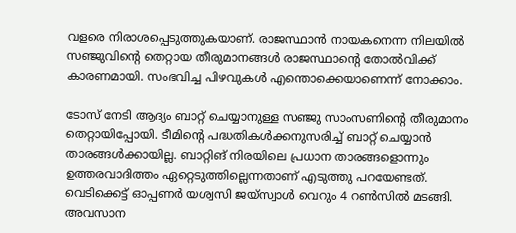വളരെ നിരാശപ്പെടുത്തുകയാണ്. രാജസ്ഥാന്‍ നായകനെന്ന നിലയില്‍ സഞ്ജുവിന്റെ തെറ്റായ തീരുമാനങ്ങള്‍ രാജസ്ഥാന്റെ തോല്‍വിക്ക് കാരണമായി. സംഭവിച്ച പിഴവുകള്‍ എന്തൊക്കെയാണെന്ന് നോക്കാം.

ടോസ് നേടി ആദ്യം ബാറ്റ് ചെയ്യാനുള്ള സഞ്ജു സാംസണിന്റെ തീരുമാനം തെറ്റായിപ്പോയി. ടീമിന്റെ പദ്ധതികള്‍ക്കനുസരിച്ച് ബാറ്റ് ചെയ്യാന്‍ താരങ്ങള്‍ക്കായില്ല. ബാറ്റിങ് നിരയിലെ പ്രധാന താരങ്ങളൊന്നും ഉത്തരവാദിത്തം ഏറ്റെടുത്തില്ലെന്നതാണ് എടുത്തു പറയേണ്ടത്. വെടിക്കെട്ട് ഓപ്പണര്‍ യശ്വസി ജയ്‌സ്വാള്‍ വെറും 4 റണ്‍സില്‍ മടങ്ങി. അവസാന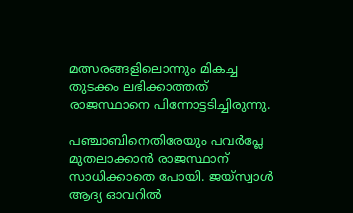മത്സരങ്ങളിലൊന്നും മികച്ച തുടക്കം ലഭിക്കാത്തത് രാജസ്ഥാനെ പിന്നോട്ടടിച്ചിരുന്നു.

പഞ്ചാബിനെതിരേയും പവര്‍പ്ലേ മുതലാക്കാന്‍ രാജസ്ഥാന് സാധിക്കാതെ പോയി. ജയ്‌സ്വാള്‍ ആദ്യ ഓവറില്‍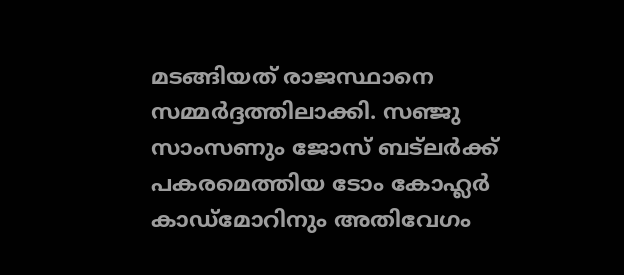മടങ്ങിയത് രാജസ്ഥാനെ സമ്മര്‍ദ്ദത്തിലാക്കി. സഞ്ജു സാംസണും ജോസ് ബട്‌ലര്‍ക്ക് പകരമെത്തിയ ടോം കോഹ്ലര്‍ കാഡ്‌മോറിനും അതിവേഗം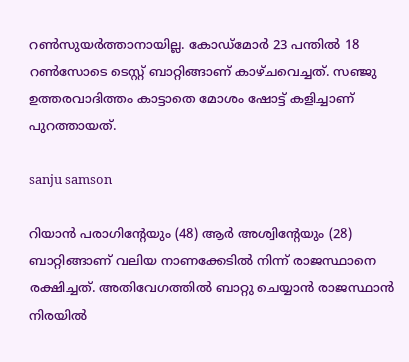റണ്‍സുയര്‍ത്താനായില്ല. കോഡ്‌മോര്‍ 23 പന്തില്‍ 18 റണ്‍സോടെ ടെസ്റ്റ് ബാറ്റിങ്ങാണ് കാഴ്ചവെച്ചത്. സഞ്ജു ഉത്തരവാദിത്തം കാട്ടാതെ മോശം ഷോട്ട് കളിച്ചാണ് പുറത്തായത്.

sanju samson

റിയാന്‍ പരാഗിന്റേയും (48) ആര്‍ അശ്വിന്റേയും (28) ബാറ്റിങ്ങാണ് വലിയ നാണക്കേടില്‍ നിന്ന് രാജസ്ഥാനെ രക്ഷിച്ചത്. അതിവേഗത്തില്‍ ബാറ്റു ചെയ്യാന്‍ രാജസ്ഥാന്‍ നിരയില്‍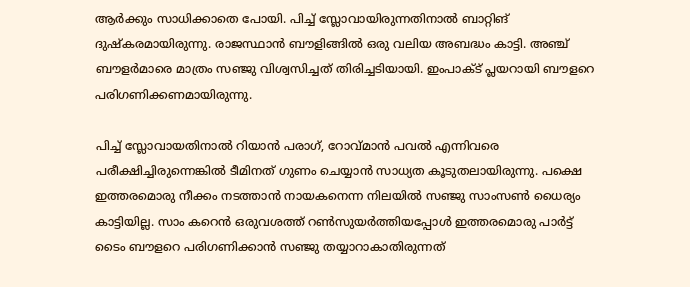ആര്‍ക്കും സാധിക്കാതെ പോയി. പിച്ച് സ്ലോവായിരുന്നതിനാല്‍ ബാറ്റിങ് ദുഷ്‌കരമായിരുന്നു. രാജസ്ഥാന്‍ ബൗളിങ്ങില്‍ ഒരു വലിയ അബദ്ധം കാട്ടി. അഞ്ച് ബൗളര്‍മാരെ മാത്രം സഞ്ജു വിശ്വസിച്ചത് തിരിച്ചടിയായി. ഇംപാക്ട് പ്ലയറായി ബൗളറെ പരിഗണിക്കണമായിരുന്നു.

പിച്ച് സ്ലോവായതിനാല്‍ റിയാന്‍ പരാഗ്, റോവ്മാന്‍ പവല്‍ എന്നിവരെ പരീക്ഷിച്ചിരുന്നെങ്കില്‍ ടീമിനത് ഗുണം ചെയ്യാന്‍ സാധ്യത കൂടുതലായിരുന്നു. പക്ഷെ ഇത്തരമൊരു നീക്കം നടത്താന്‍ നായകനെന്ന നിലയില്‍ സഞ്ജു സാംസണ്‍ ധൈര്യം കാട്ടിയില്ല. സാം കറെന്‍ ഒരുവശത്ത് റണ്‍സുയര്‍ത്തിയപ്പോള്‍ ഇത്തരമൊരു പാര്‍ട്ട് ടൈം ബൗളറെ പരിഗണിക്കാന്‍ സഞ്ജു തയ്യാറാകാതിരുന്നത്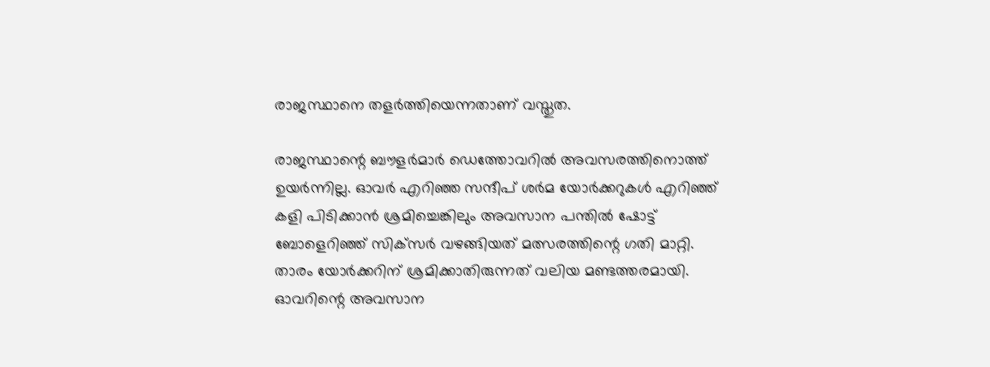രാജസ്ഥാനെ തളര്‍ത്തിയെന്നതാണ് വസ്തുത.

രാജസ്ഥാന്റെ ബൗളര്‍മാര്‍ ഡെത്തോവറില്‍ അവസരത്തിനൊത്ത് ഉയര്‍ന്നില്ല. ഓവര്‍ എറിഞ്ഞ സന്ദീപ് ശര്‍മ യോര്‍ക്കറുകള്‍ എറിഞ്ഞ് കളി പിടിക്കാന്‍ ശ്രമിച്ചെങ്കിലും അവസാന പന്തില്‍ ഷോട്ട് ബോളെറിഞ്ഞ് സിക്‌സര്‍ വഴങ്ങിയത് മത്സരത്തിന്റെ ഗതി മാറ്റി. താരം യോര്‍ക്കറിന് ശ്രമിക്കാതിരുന്നത് വലിയ മണ്ടത്തരമായി. ഓവറിന്റെ അവസാന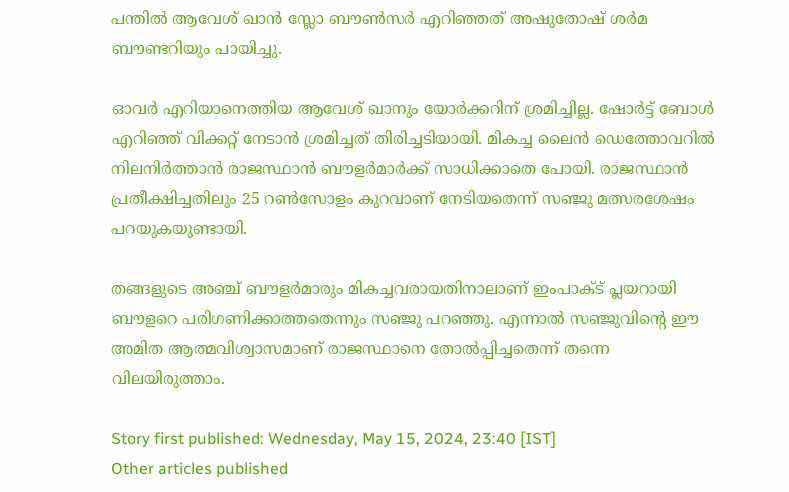പന്തില്‍ ആവേശ് ഖാന്‍ സ്ലോ ബൗണ്‍സര്‍ എറിഞ്ഞത് അഷുതോഷ് ശര്‍മ ബൗണ്ടറിയും പായിച്ചു.

ഓവര്‍ എറിയാനെത്തിയ ആവേശ് ഖാനും യോര്‍ക്കറിന് ശ്രമിച്ചില്ല. ഷോര്‍ട്ട് ബോള്‍ എറിഞ്ഞ് വിക്കറ്റ് നേടാന്‍ ശ്രമിച്ചത് തിരിച്ചടിയായി. മികച്ച ലൈന്‍ ഡെത്തോവറില്‍ നിലനിര്‍ത്താന്‍ രാജസ്ഥാന്‍ ബൗളര്‍മാര്‍ക്ക് സാധിക്കാതെ പോയി. രാജസ്ഥാന്‍ പ്രതീക്ഷിച്ചതിലും 25 റണ്‍സോളം കുറവാണ് നേടിയതെന്ന് സഞ്ജു മത്സരശേഷം പറയുകയുണ്ടായി.

തങ്ങളുടെ അഞ്ച് ബൗളര്‍മാരും മികച്ചവരായതിനാലാണ് ഇംപാക്ട് പ്ലയറായി ബൗളറെ പരിഗണിക്കാത്തതെന്നും സഞ്ജു പറഞ്ഞു. എന്നാല്‍ സഞ്ജുവിന്റെ ഈ അമിത ആത്മവിശ്വാസമാണ് രാജസ്ഥാനെ തോല്‍പ്പിച്ചതെന്ന് തന്നെ വിലയിരുത്താം.

Story first published: Wednesday, May 15, 2024, 23:40 [IST]
Other articles published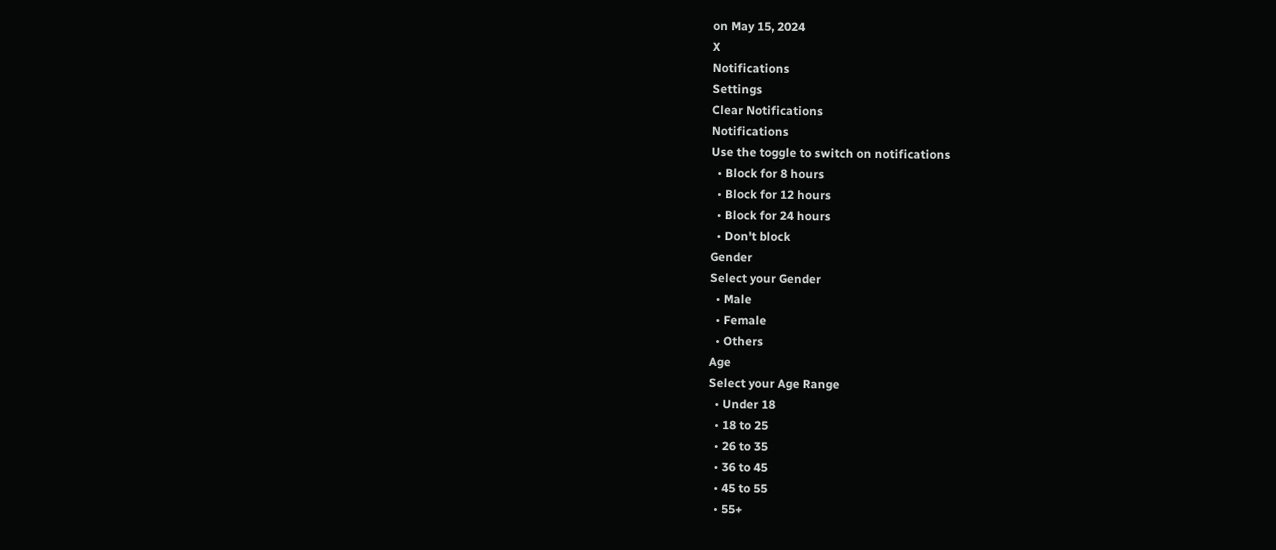on May 15, 2024
X
Notifications
Settings
Clear Notifications
Notifications
Use the toggle to switch on notifications
  • Block for 8 hours
  • Block for 12 hours
  • Block for 24 hours
  • Don't block
Gender
Select your Gender
  • Male
  • Female
  • Others
Age
Select your Age Range
  • Under 18
  • 18 to 25
  • 26 to 35
  • 36 to 45
  • 45 to 55
  • 55+